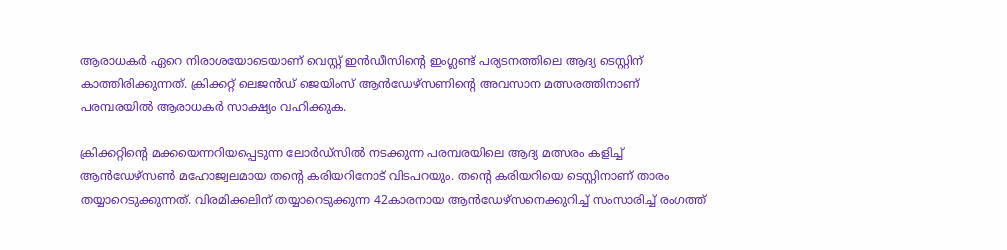ആരാധകര്‍ ഏറെ നിരാശയോടെയാണ് വെസ്റ്റ് ഇന്‍ഡീസിന്റെ ഇംഗ്ലണ്ട് പര്യടനത്തിലെ ആദ്യ ടെസ്റ്റിന് കാത്തിരിക്കുന്നത്. ക്രിക്കറ്റ് ലെജന്‍ഡ് ജെയിംസ് ആന്‍ഡേഴ്‌സണിന്റെ അവസാന മത്സരത്തിനാണ് പരമ്പരയില്‍ ആരാധകര്‍ സാക്ഷ്യം വഹിക്കുക.

ക്രിക്കറ്റിന്റെ മക്കയെന്നറിയപ്പെടുന്ന ലോര്‍ഡ്സില്‍ നടക്കുന്ന പരമ്പരയിലെ ആദ്യ മത്സരം കളിച്ച് ആന്‍ഡേഴ്സണ്‍ മഹോജ്വലമായ തന്റെ കരിയറിനോട് വിടപറയും. തന്റെ കരിയറിയെ ടെസ്റ്റിനാണ് താരം തയ്യാറെടുക്കുന്നത്. വിരമിക്കലിന് തയ്യാറെടുക്കുന്ന 42കാരനായ ആന്‍ഡേഴ്‌സനെക്കുറിച്ച് സംസാരിച്ച് രംഗത്ത്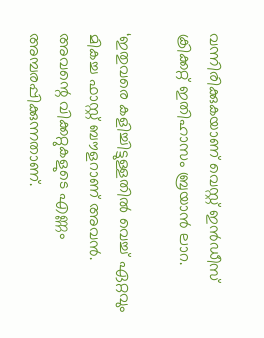വന്നിരിക്കുകയാണ് വെസ്റ്റ് ഇന്‍ഡീസ് ക്രിക്കറ്റ് ഇതിഹാസം ബ്രയാന്‍ ലാറ.

‘ഇതുവരെ കളിച്ചിട്ടുള്ളതില്‍ വെച്ച് ഏറ്റവും മികച്ച ഫാസ്റ്റ് ബൗളറാണ് അവന്‍. അവന്റെ വിക്കറ്റുകളുടെ എണ്ണം അമ്പരപ്പിക്കുന്നതാണ്.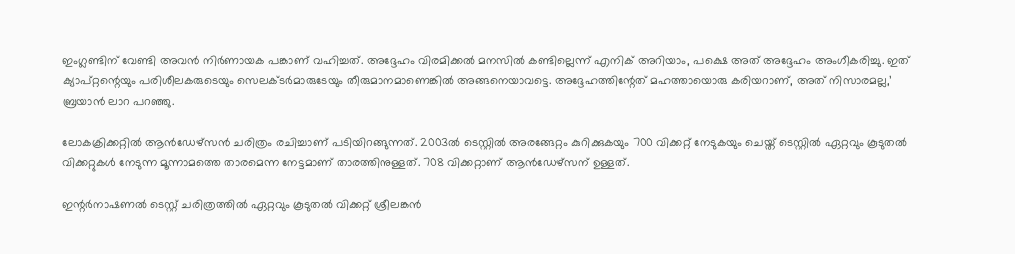ഇംഗ്ലണ്ടിന് വേണ്ടി അവന്‍ നിര്‍ണായക പങ്കാണ് വഹിച്ചത്. അദ്ദേഹം വിരമിക്കല്‍ മനസില്‍ കണ്ടില്ലെന്ന് എനിക് അറിയാം, പക്ഷെ അത് അദ്ദേഹം അംഗീകരിച്ചു. ഇത് ക്യാപ്റ്റന്റെയും പരിശീലകരുടെയും സെലക്ടര്‍മാരുടേയും തീരുമാനമാണെങ്കില്‍ അങ്ങനെയാവട്ടെ. അദ്ദേഹത്തിന്റേത് മഹത്തായൊരു കരിയറാണ്, അത് നിസാരമല്ല,’ ബ്രയാന്‍ ലാറ പറഞ്ഞു.

ലോകക്രിക്കറ്റില്‍ ആന്‍ഡേഴ്‌സന്‍ ചരിത്രം രചിച്ചാണ് പടിയിറങ്ങുന്നത്. 2003ല്‍ ടെസ്റ്റില്‍ അരങ്ങേറ്റം കുറിക്കുകയും 700 വിക്കറ്റ് നേടുകയും ചെയ്ത് ടെസ്റ്റില്‍ ഏറ്റവും കൂടുതല്‍ വിക്കറ്റുകള്‍ നേടുന്ന മൂന്നാമത്തെ താരമെന്ന നേട്ടമാണ് താരത്തിനുള്ളത്. 708 വിക്കറ്റാണ് ആന്‍ഡേഴ്‌സന് ഉള്ളത്.

ഇന്റര്‍നാഷണല്‍ ടെസ്റ്റ് ചരിത്രത്തില്‍ ഏറ്റവും കൂടുതല്‍ വിക്കറ്റ് ശ്രീലങ്കന്‍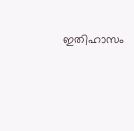ഇതിഹാസം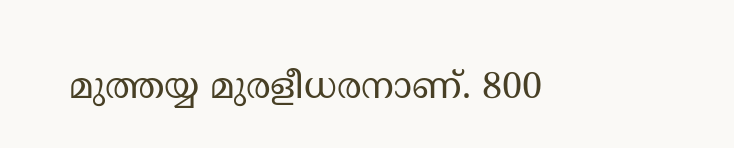മുത്തയ്യ മുരളീധരനാണ്. 800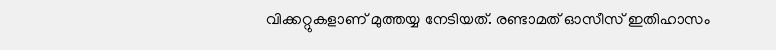വിക്കറ്റുകളാണ് മുത്തയ്യ നേടിയത്. രണ്ടാമത് ഓസീസ് ഇതിഹാസം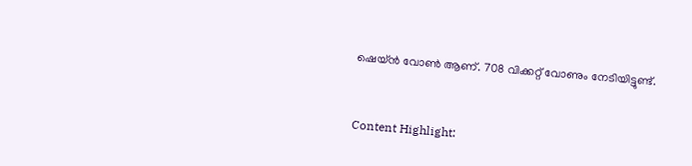ഷെയ്ന്‍ വോണ്‍ ആണ്. 708 വിക്കറ്റ് വോണും നേടിയിട്ടുണ്ട്.



Content Highlight: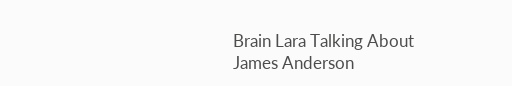Brain Lara Talking About James Anderson